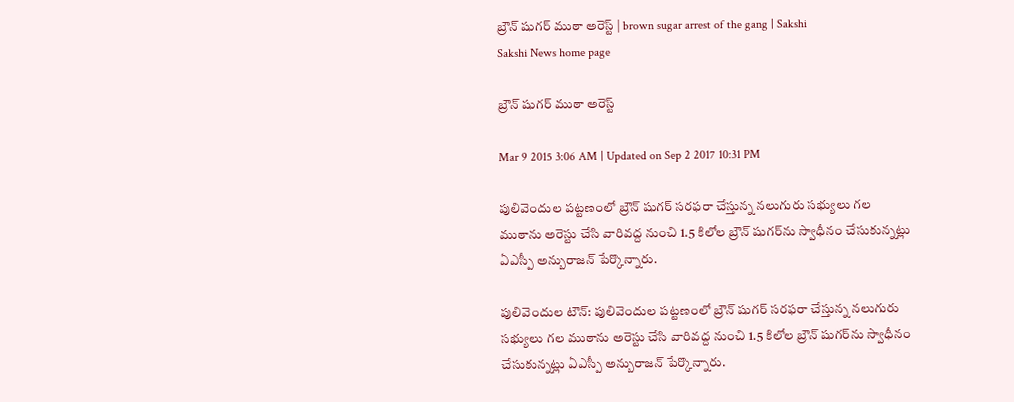బ్రౌన్ షుగర్ ముఠా అరెస్ట్ | brown sugar arrest of the gang | Sakshi
Sakshi News home page

బ్రౌన్ షుగర్ ముఠా అరెస్ట్

Mar 9 2015 3:06 AM | Updated on Sep 2 2017 10:31 PM

పులివెందుల పట్టణంలో బ్రౌన్ షుగర్ సరఫరా చేస్తున్న నలుగురు సభ్యులు గల ముఠాను అరెస్టు చేసి వారివద్ద నుంచి 1.5 కిలోల బ్రౌన్ షుగర్‌ను స్వాధీనం చేసుకున్నట్లు ఏఎస్పీ అన్బురాజన్ పేర్కొన్నారు.

పులివెందుల టౌన్: పులివెందుల పట్టణంలో బ్రౌన్ షుగర్ సరఫరా చేస్తున్న నలుగురు సభ్యులు గల ముఠాను అరెస్టు చేసి వారివద్ద నుంచి 1.5 కిలోల బ్రౌన్ షుగర్‌ను స్వాధీనం చేసుకున్నట్లు ఏఎస్పీ అన్బురాజన్ పేర్కొన్నారు.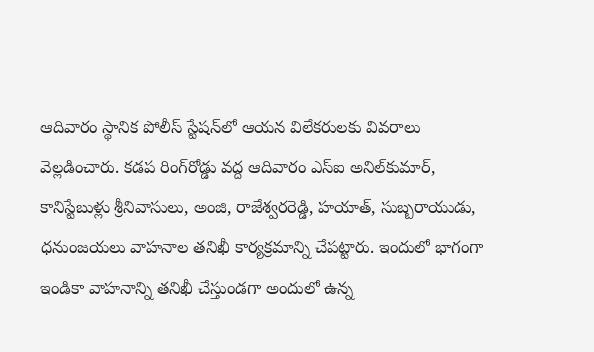ఆదివారం స్థానిక పోలీస్ స్టేషన్‌లో ఆయన విలేకరులకు వివరాలు వెల్లడించారు. కడప రింగ్‌రోడ్డు వద్ద ఆదివారం ఎస్‌ఐ అనిల్‌కుమార్, కానిస్టేబుళ్లు శ్రీనివాసులు, అంజి, రాజేశ్వరరెడ్డి, హయాత్, సుబ్బరాయుడు, ధనుంజయలు వాహనాల తనిఖీ కార్యక్రమాన్ని చేపట్టారు. ఇందులో భాగంగా ఇండికా వాహనాన్ని తనిఖీ చేస్తుండగా అందులో ఉన్న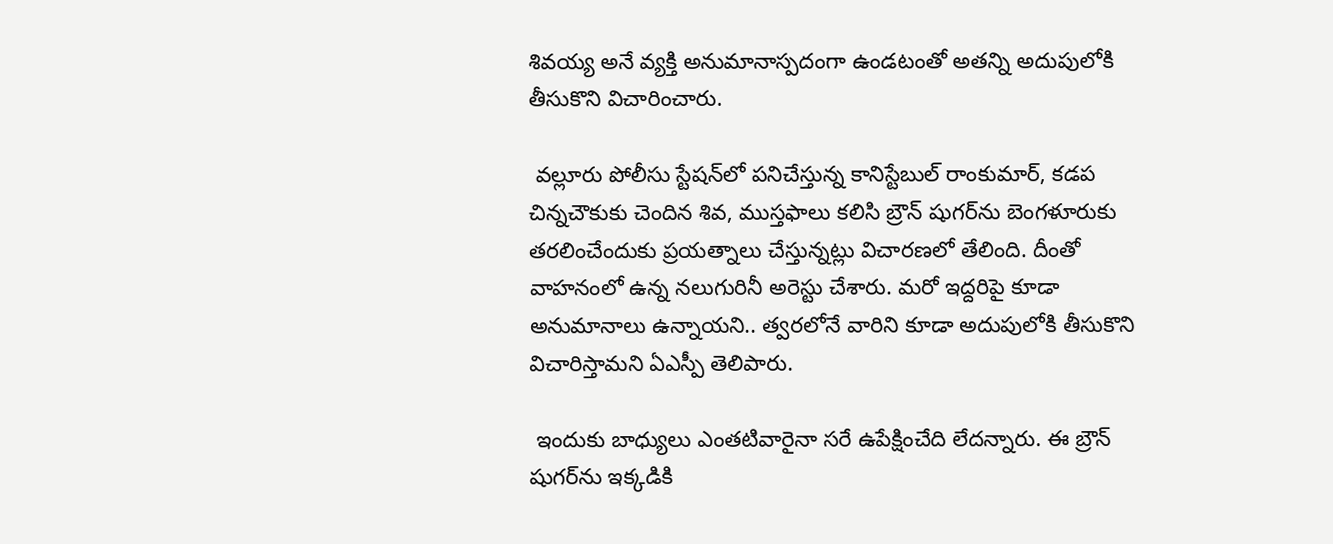శివయ్య అనే వ్యక్తి అనుమానాస్పదంగా ఉండటంతో అతన్ని అదుపులోకి తీసుకొని విచారించారు.

 వల్లూరు పోలీసు స్టేషన్‌లో పనిచేస్తున్న కానిస్టేబుల్ రాంకుమార్, కడప చిన్నచౌకుకు చెందిన శివ, ముస్తఫాలు కలిసి బ్రౌన్ షుగర్‌ను బెంగళూరుకు తరలించేందుకు ప్రయత్నాలు చేస్తున్నట్లు విచారణలో తేలింది. దీంతో వాహనంలో ఉన్న నలుగురినీ అరెస్టు చేశారు. మరో ఇద్దరిపై కూడా అనుమానాలు ఉన్నాయని.. త్వరలోనే వారిని కూడా అదుపులోకి తీసుకొని విచారిస్తామని ఏఎస్పీ తెలిపారు.

 ఇందుకు బాధ్యులు ఎంతటివారైనా సరే ఉపేక్షించేది లేదన్నారు. ఈ బ్రౌన్ షుగర్‌ను ఇక్కడికి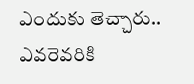ఎందుకు తెచ్చారు.. ఎవరెవరికి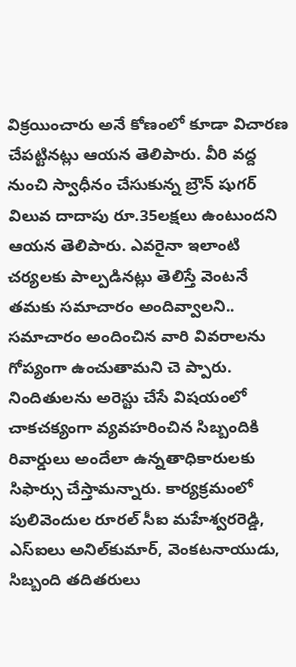విక్రయించారు అనే కోణంలో కూడా విచారణ చేపట్టినట్లు ఆయన తెలిపారు. వీరి వద్ద నుంచి స్వాధీనం చేసుకున్న బ్రౌన్ షుగర్ విలువ దాదాపు రూ.35లక్షలు ఉంటుందని ఆయన తెలిపారు. ఎవరైనా ఇలాంటి చర్యలకు పాల్పడినట్లు తెలిస్తే వెంటనే తమకు సమాచారం అందివ్వాలని.. సమాచారం అందించిన వారి వివరాలను గోప్యంగా ఉంచుతామని చె ప్పారు. నిందితులను అరెస్టు చేసే విషయంలో చాకచక్యంగా వ్యవహరించిన సిబ్బందికి రివార్డులు అందేలా ఉన్నతాధికారులకు సిఫార్సు చేస్తామన్నారు. కార్యక్రమంలో పులివెందుల రూరల్ సీఐ మహేశ్వరరెడ్డి, ఎస్‌ఐలు అనిల్‌కుమార్, వెంకటనాయుడు, సిబ్బంది తదితరులు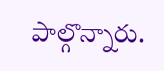పాల్గొన్నారు.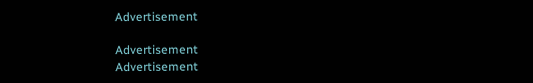Advertisement

Advertisement
Advertisement